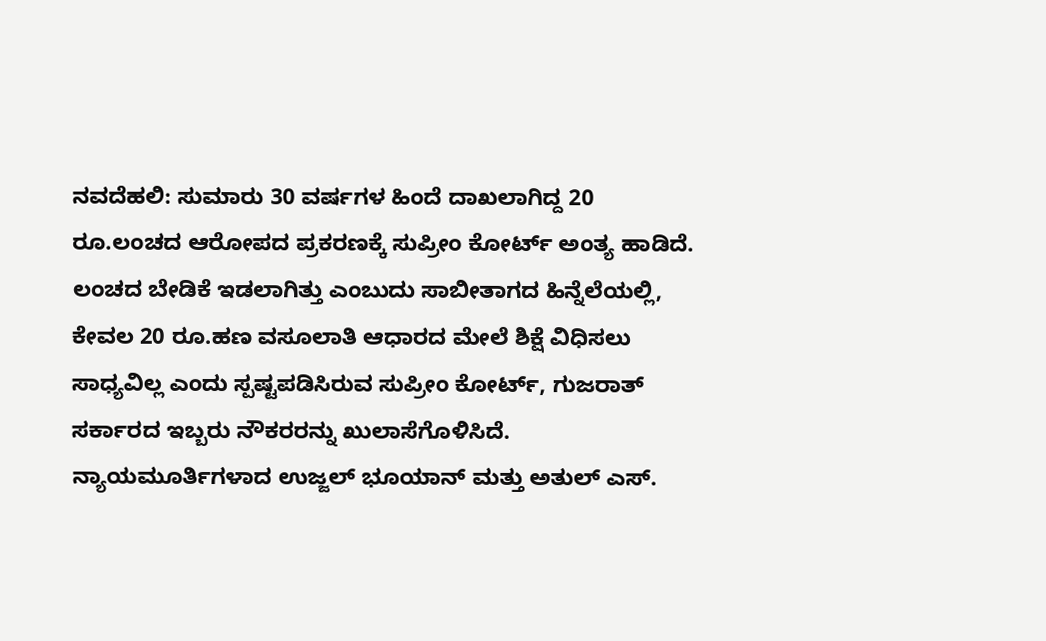ನವದೆಹಲಿ: ಸುಮಾರು 30 ವರ್ಷಗಳ ಹಿಂದೆ ದಾಖಲಾಗಿದ್ದ 20 ರೂ.ಲಂಚದ ಆರೋಪದ ಪ್ರಕರಣಕ್ಕೆ ಸುಪ್ರೀಂ ಕೋರ್ಟ್ ಅಂತ್ಯ ಹಾಡಿದೆ. ಲಂಚದ ಬೇಡಿಕೆ ಇಡಲಾಗಿತ್ತು ಎಂಬುದು ಸಾಬೀತಾಗದ ಹಿನ್ನೆಲೆಯಲ್ಲಿ, ಕೇವಲ 20 ರೂ.ಹಣ ವಸೂಲಾತಿ ಆಧಾರದ ಮೇಲೆ ಶಿಕ್ಷೆ ವಿಧಿಸಲು ಸಾಧ್ಯವಿಲ್ಲ ಎಂದು ಸ್ಪಷ್ಟಪಡಿಸಿರುವ ಸುಪ್ರೀಂ ಕೋರ್ಟ್, ಗುಜರಾತ್ ಸರ್ಕಾರದ ಇಬ್ಬರು ನೌಕರರನ್ನು ಖುಲಾಸೆಗೊಳಿಸಿದೆ.
ನ್ಯಾಯಮೂರ್ತಿಗಳಾದ ಉಜ್ಜಲ್ ಭೂಯಾನ್ ಮತ್ತು ಅತುಲ್ ಎಸ್.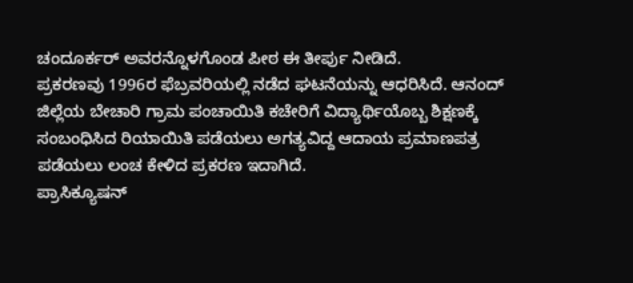ಚಂದೂರ್ಕರ್ ಅವರನ್ನೊಳಗೊಂಡ ಪೀಠ ಈ ತೀರ್ಪು ನೀಡಿದೆ.
ಪ್ರಕರಣವು 1996ರ ಫೆಬ್ರವರಿಯಲ್ಲಿ ನಡೆದ ಘಟನೆಯನ್ನು ಆಧರಿಸಿದೆ. ಆನಂದ್ ಜಿಲ್ಲೆಯ ಬೇಚಾರಿ ಗ್ರಾಮ ಪಂಚಾಯಿತಿ ಕಚೇರಿಗೆ ವಿದ್ಯಾರ್ಥಿಯೊಬ್ಬ ಶಿಕ್ಷಣಕ್ಕೆ ಸಂಬಂಧಿಸಿದ ರಿಯಾಯಿತಿ ಪಡೆಯಲು ಅಗತ್ಯವಿದ್ದ ಆದಾಯ ಪ್ರಮಾಣಪತ್ರ ಪಡೆಯಲು ಲಂಚ ಕೇಳಿದ ಪ್ರಕರಣ ಇದಾಗಿದೆ.
ಪ್ರಾಸಿಕ್ಯೂಷನ್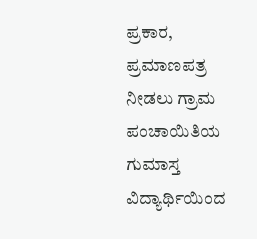ಪ್ರಕಾರ, ಪ್ರಮಾಣಪತ್ರ ನೀಡಲು ಗ್ರಾಮ ಪಂಚಾಯಿತಿಯ ಗುಮಾಸ್ತ ವಿದ್ಯಾರ್ಥಿಯಿಂದ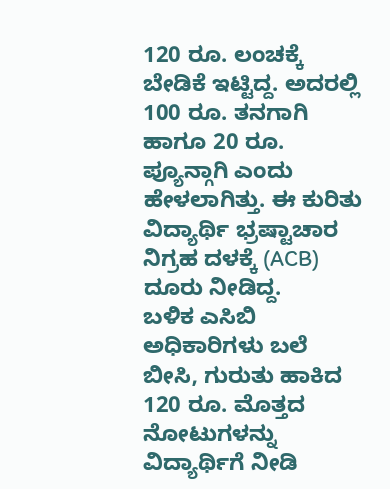120 ರೂ. ಲಂಚಕ್ಕೆ ಬೇಡಿಕೆ ಇಟ್ಟಿದ್ದ. ಅದರಲ್ಲಿ 100 ರೂ. ತನಗಾಗಿ ಹಾಗೂ 20 ರೂ. ಪ್ಯೂನ್ಗಾಗಿ ಎಂದು ಹೇಳಲಾಗಿತ್ತು. ಈ ಕುರಿತು ವಿದ್ಯಾರ್ಥಿ ಭ್ರಷ್ಟಾಚಾರ ನಿಗ್ರಹ ದಳಕ್ಕೆ (ACB) ದೂರು ನೀಡಿದ್ದ.
ಬಳಿಕ ಎಸಿಬಿ ಅಧಿಕಾರಿಗಳು ಬಲೆ ಬೀಸಿ, ಗುರುತು ಹಾಕಿದ 120 ರೂ. ಮೊತ್ತದ ನೋಟುಗಳನ್ನು ವಿದ್ಯಾರ್ಥಿಗೆ ನೀಡಿ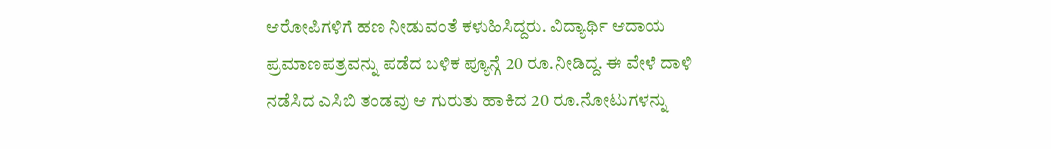ಆರೋಪಿಗಳಿಗೆ ಹಣ ನೀಡುವಂತೆ ಕಳುಹಿಸಿದ್ದರು. ವಿದ್ಯಾರ್ಥಿ ಆದಾಯ ಪ್ರಮಾಣಪತ್ರವನ್ನು ಪಡೆದ ಬಳಿಕ ಪ್ಯೂನ್ಗೆ 20 ರೂ.ನೀಡಿದ್ದ. ಈ ವೇಳೆ ದಾಳಿ ನಡೆಸಿದ ಎಸಿಬಿ ತಂಡವು ಆ ಗುರುತು ಹಾಕಿದ 20 ರೂ.ನೋಟುಗಳನ್ನು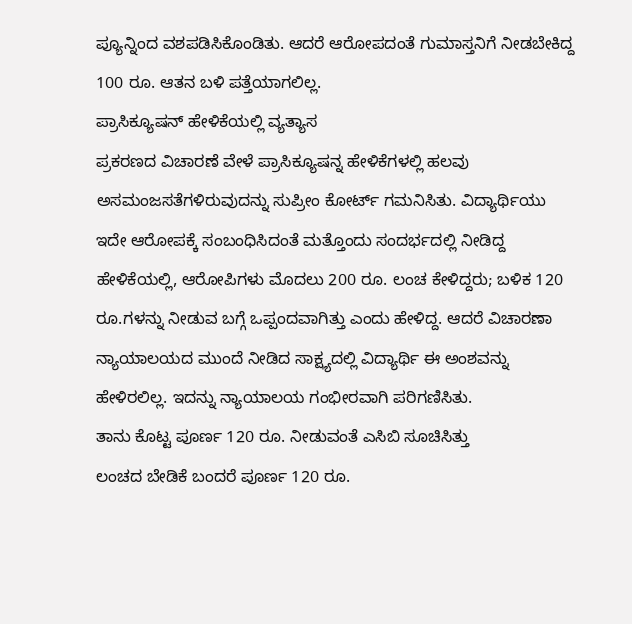ಪ್ಯೂನ್ನಿಂದ ವಶಪಡಿಸಿಕೊಂಡಿತು. ಆದರೆ ಆರೋಪದಂತೆ ಗುಮಾಸ್ತನಿಗೆ ನೀಡಬೇಕಿದ್ದ 100 ರೂ. ಆತನ ಬಳಿ ಪತ್ತೆಯಾಗಲಿಲ್ಲ.
ಪ್ರಾಸಿಕ್ಯೂಷನ್ ಹೇಳಿಕೆಯಲ್ಲಿ ವ್ಯತ್ಯಾಸ
ಪ್ರಕರಣದ ವಿಚಾರಣೆ ವೇಳೆ ಪ್ರಾಸಿಕ್ಯೂಷನ್ನ ಹೇಳಿಕೆಗಳಲ್ಲಿ ಹಲವು ಅಸಮಂಜಸತೆಗಳಿರುವುದನ್ನು ಸುಪ್ರೀಂ ಕೋರ್ಟ್ ಗಮನಿಸಿತು. ವಿದ್ಯಾರ್ಥಿಯು ಇದೇ ಆರೋಪಕ್ಕೆ ಸಂಬಂಧಿಸಿದಂತೆ ಮತ್ತೊಂದು ಸಂದರ್ಭದಲ್ಲಿ ನೀಡಿದ್ದ ಹೇಳಿಕೆಯಲ್ಲಿ, ಆರೋಪಿಗಳು ಮೊದಲು 200 ರೂ. ಲಂಚ ಕೇಳಿದ್ದರು; ಬಳಿಕ 120 ರೂ.ಗಳನ್ನು ನೀಡುವ ಬಗ್ಗೆ ಒಪ್ಪಂದವಾಗಿತ್ತು ಎಂದು ಹೇಳಿದ್ದ. ಆದರೆ ವಿಚಾರಣಾ ನ್ಯಾಯಾಲಯದ ಮುಂದೆ ನೀಡಿದ ಸಾಕ್ಷ್ಯದಲ್ಲಿ ವಿದ್ಯಾರ್ಥಿ ಈ ಅಂಶವನ್ನು ಹೇಳಿರಲಿಲ್ಲ. ಇದನ್ನು ನ್ಯಾಯಾಲಯ ಗಂಭೀರವಾಗಿ ಪರಿಗಣಿಸಿತು.
ತಾನು ಕೊಟ್ಟ ಪೂರ್ಣ 120 ರೂ. ನೀಡುವಂತೆ ಎಸಿಬಿ ಸೂಚಿಸಿತ್ತು
ಲಂಚದ ಬೇಡಿಕೆ ಬಂದರೆ ಪೂರ್ಣ 120 ರೂ.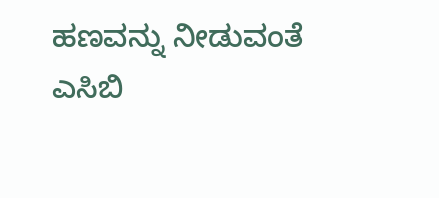ಹಣವನ್ನು ನೀಡುವಂತೆ ಎಸಿಬಿ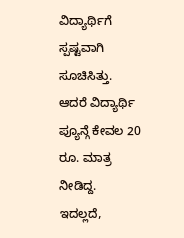ವಿದ್ಯಾರ್ಥಿಗೆ ಸ್ಪಷ್ಟವಾಗಿ ಸೂಚಿಸಿತ್ತು. ಆದರೆ ವಿದ್ಯಾರ್ಥಿ ಪ್ಯೂನ್ಗೆ ಕೇವಲ 20 ರೂ. ಮಾತ್ರ ನೀಡಿದ್ದ.
ಇದಲ್ಲದೆ,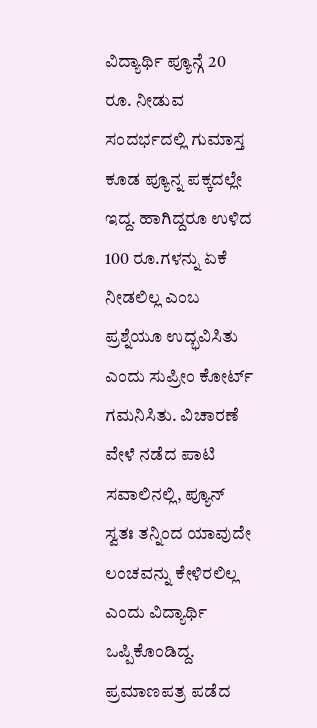ವಿದ್ಯಾರ್ಥಿ ಪ್ಯೂನ್ಗೆ 20 ರೂ. ನೀಡುವ ಸಂದರ್ಭದಲ್ಲಿ ಗುಮಾಸ್ತ ಕೂಡ ಪ್ಯೂನ್ನ ಪಕ್ಕದಲ್ಲೇ ಇದ್ದ. ಹಾಗಿದ್ದರೂ ಉಳಿದ 100 ರೂ.ಗಳನ್ನು ಏಕೆ ನೀಡಲಿಲ್ಲ ಎಂಬ ಪ್ರಶ್ನೆಯೂ ಉದ್ಭವಿಸಿತು ಎಂದು ಸುಪ್ರೀಂ ಕೋರ್ಟ್ ಗಮನಿಸಿತು. ವಿಚಾರಣೆ ವೇಳೆ ನಡೆದ ಪಾಟಿ ಸವಾಲಿನಲ್ಲಿ, ಪ್ಯೂನ್ ಸ್ವತಃ ತನ್ನಿಂದ ಯಾವುದೇ ಲಂಚವನ್ನು ಕೇಳಿರಲಿಲ್ಲ ಎಂದು ವಿದ್ಯಾರ್ಥಿ ಒಪ್ಪಿಕೊಂಡಿದ್ದ.
ಪ್ರಮಾಣಪತ್ರ ಪಡೆದ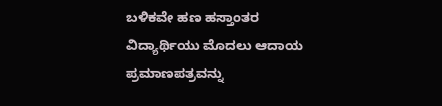ಬಳಿಕವೇ ಹಣ ಹಸ್ತಾಂತರ
ವಿದ್ಯಾರ್ಥಿಯು ಮೊದಲು ಆದಾಯ ಪ್ರಮಾಣಪತ್ರವನ್ನು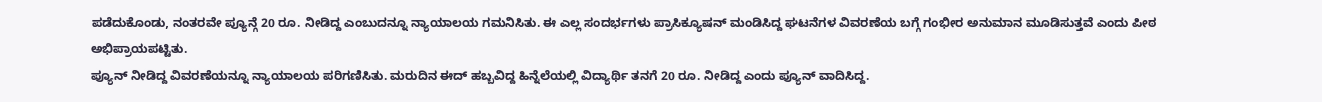ಪಡೆದುಕೊಂಡು, ನಂತರವೇ ಪ್ಯೂನ್ಗೆ 20 ರೂ. ನೀಡಿದ್ದ ಎಂಬುದನ್ನೂ ನ್ಯಾಯಾಲಯ ಗಮನಿಸಿತು. ಈ ಎಲ್ಲ ಸಂದರ್ಭಗಳು ಪ್ರಾಸಿಕ್ಯೂಷನ್ ಮಂಡಿಸಿದ್ದ ಘಟನೆಗಳ ವಿವರಣೆಯ ಬಗ್ಗೆ ಗಂಭೀರ ಅನುಮಾನ ಮೂಡಿಸುತ್ತವೆ ಎಂದು ಪೀಠ ಅಭಿಪ್ರಾಯಪಟ್ಟಿತು.
ಪ್ಯೂನ್ ನೀಡಿದ್ದ ವಿವರಣೆಯನ್ನೂ ನ್ಯಾಯಾಲಯ ಪರಿಗಣಿಸಿತು. ಮರುದಿನ ಈದ್ ಹಬ್ಬವಿದ್ದ ಹಿನ್ನೆಲೆಯಲ್ಲಿ ವಿದ್ಯಾರ್ಥಿ ತನಗೆ 20 ರೂ. ನೀಡಿದ್ದ ಎಂದು ಪ್ಯೂನ್ ವಾದಿಸಿದ್ದ.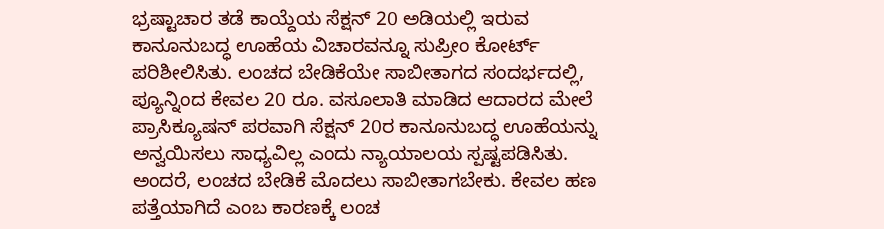ಭ್ರಷ್ಟಾಚಾರ ತಡೆ ಕಾಯ್ದೆಯ ಸೆಕ್ಷನ್ 20 ಅಡಿಯಲ್ಲಿ ಇರುವ ಕಾನೂನುಬದ್ಧ ಊಹೆಯ ವಿಚಾರವನ್ನೂ ಸುಪ್ರೀಂ ಕೋರ್ಟ್ ಪರಿಶೀಲಿಸಿತು. ಲಂಚದ ಬೇಡಿಕೆಯೇ ಸಾಬೀತಾಗದ ಸಂದರ್ಭದಲ್ಲಿ, ಪ್ಯೂನ್ನಿಂದ ಕೇವಲ 20 ರೂ. ವಸೂಲಾತಿ ಮಾಡಿದ ಆದಾರದ ಮೇಲೆ ಪ್ರಾಸಿಕ್ಯೂಷನ್ ಪರವಾಗಿ ಸೆಕ್ಷನ್ 20ರ ಕಾನೂನುಬದ್ಧ ಊಹೆಯನ್ನು ಅನ್ವಯಿಸಲು ಸಾಧ್ಯವಿಲ್ಲ ಎಂದು ನ್ಯಾಯಾಲಯ ಸ್ಪಷ್ಟಪಡಿಸಿತು. ಅಂದರೆ, ಲಂಚದ ಬೇಡಿಕೆ ಮೊದಲು ಸಾಬೀತಾಗಬೇಕು. ಕೇವಲ ಹಣ ಪತ್ತೆಯಾಗಿದೆ ಎಂಬ ಕಾರಣಕ್ಕೆ ಲಂಚ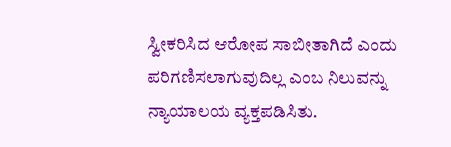ಸ್ವೀಕರಿಸಿದ ಆರೋಪ ಸಾಬೀತಾಗಿದೆ ಎಂದು ಪರಿಗಣಿಸಲಾಗುವುದಿಲ್ಲ ಎಂಬ ನಿಲುವನ್ನು ನ್ಯಾಯಾಲಯ ವ್ಯಕ್ತಪಡಿಸಿತು.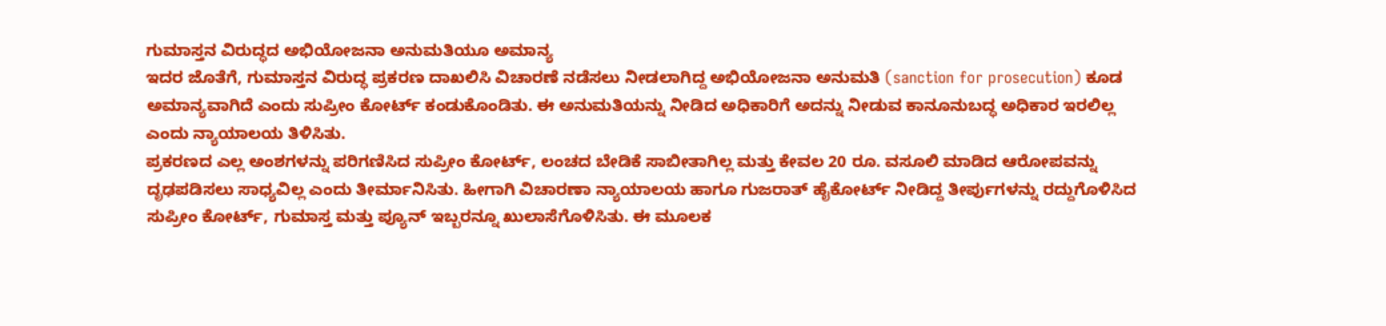ಗುಮಾಸ್ತನ ವಿರುದ್ಧದ ಅಭಿಯೋಜನಾ ಅನುಮತಿಯೂ ಅಮಾನ್ಯ
ಇದರ ಜೊತೆಗೆ, ಗುಮಾಸ್ತನ ವಿರುದ್ಧ ಪ್ರಕರಣ ದಾಖಲಿಸಿ ವಿಚಾರಣೆ ನಡೆಸಲು ನೀಡಲಾಗಿದ್ದ ಅಭಿಯೋಜನಾ ಅನುಮತಿ (sanction for prosecution) ಕೂಡ ಅಮಾನ್ಯವಾಗಿದೆ ಎಂದು ಸುಪ್ರೀಂ ಕೋರ್ಟ್ ಕಂಡುಕೊಂಡಿತು. ಈ ಅನುಮತಿಯನ್ನು ನೀಡಿದ ಅಧಿಕಾರಿಗೆ ಅದನ್ನು ನೀಡುವ ಕಾನೂನುಬದ್ಧ ಅಧಿಕಾರ ಇರಲಿಲ್ಲ ಎಂದು ನ್ಯಾಯಾಲಯ ತಿಳಿಸಿತು.
ಪ್ರಕರಣದ ಎಲ್ಲ ಅಂಶಗಳನ್ನು ಪರಿಗಣಿಸಿದ ಸುಪ್ರೀಂ ಕೋರ್ಟ್, ಲಂಚದ ಬೇಡಿಕೆ ಸಾಬೀತಾಗಿಲ್ಲ ಮತ್ತು ಕೇವಲ 20 ರೂ. ವಸೂಲಿ ಮಾಡಿದ ಆರೋಪವನ್ನು ದೃಢಪಡಿಸಲು ಸಾಧ್ಯವಿಲ್ಲ ಎಂದು ತೀರ್ಮಾನಿಸಿತು. ಹೀಗಾಗಿ ವಿಚಾರಣಾ ನ್ಯಾಯಾಲಯ ಹಾಗೂ ಗುಜರಾತ್ ಹೈಕೋರ್ಟ್ ನೀಡಿದ್ದ ತೀರ್ಪುಗಳನ್ನು ರದ್ದುಗೊಳಿಸಿದ ಸುಪ್ರೀಂ ಕೋರ್ಟ್, ಗುಮಾಸ್ತ ಮತ್ತು ಪ್ಯೂನ್ ಇಬ್ಬರನ್ನೂ ಖುಲಾಸೆಗೊಳಿಸಿತು. ಈ ಮೂಲಕ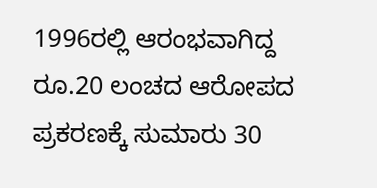1996ರಲ್ಲಿ ಆರಂಭವಾಗಿದ್ದ ರೂ.20 ಲಂಚದ ಆರೋಪದ ಪ್ರಕರಣಕ್ಕೆ ಸುಮಾರು 30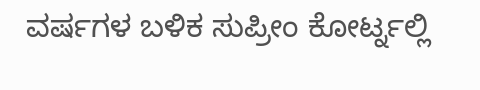ವರ್ಷಗಳ ಬಳಿಕ ಸುಪ್ರೀಂ ಕೋರ್ಟ್ನಲ್ಲಿ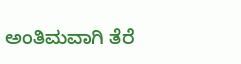ಅಂತಿಮವಾಗಿ ತೆರೆ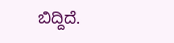ಬಿದ್ದಿದೆ.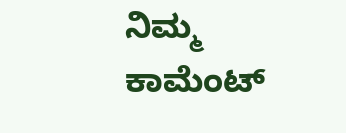ನಿಮ್ಮ ಕಾಮೆಂಟ್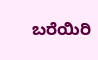ಬರೆಯಿರಿ